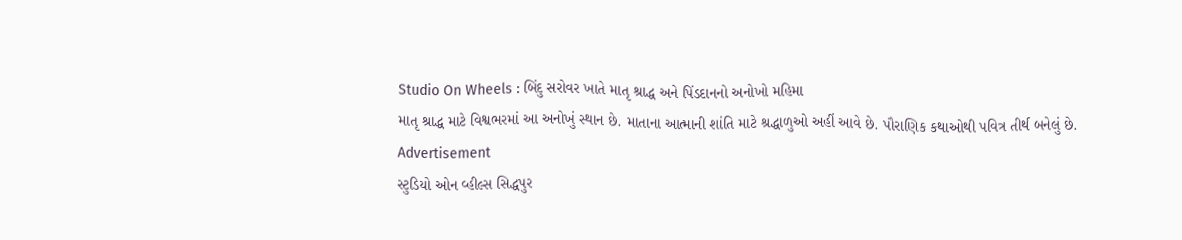Studio On Wheels : બિંદુ સરોવર ખાતે માતૃ શ્રાદ્ધ અને પિંડદાનનો અનોખો મહિમા
માતૃ શ્રાદ્ધ માટે વિશ્વભરમાં આ અનોખું સ્થાન છે. માતાના આત્માની શાંતિ માટે શ્રદ્ધાળુઓ અહીં આવે છે. પૌરાણિક કથાઓથી પવિત્ર તીર્થ બનેલું છે.
Advertisement
સ્ટુડિયો ઓન વ્હીલ્સ સિદ્ધપુર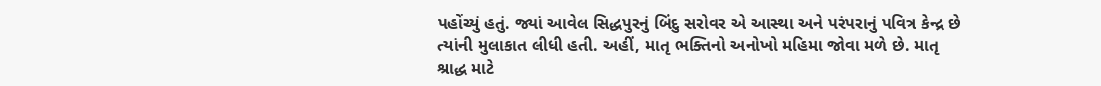પહોંચ્યું હતું. જ્યાં આવેલ સિદ્ધપુરનું બિંદુ સરોવર એ આસ્થા અને પરંપરાનું પવિત્ર કેન્દ્ર છે ત્યાંની મુલાકાત લીધી હતી. અહીં, માતૃ ભક્તિનો અનોખો મહિમા જોવા મળે છે. માતૃ શ્રાદ્ધ માટે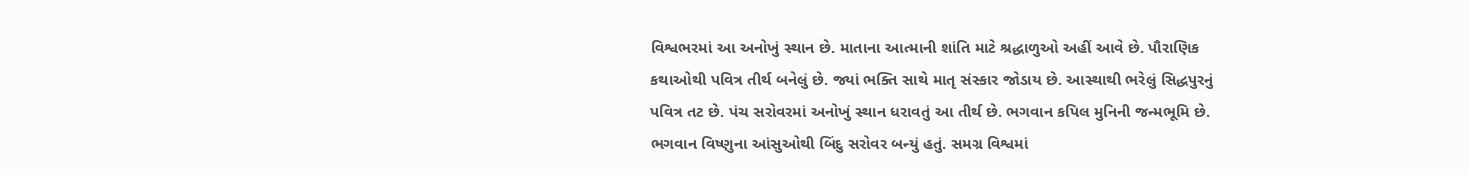વિશ્વભરમાં આ અનોખું સ્થાન છે. માતાના આત્માની શાંતિ માટે શ્રદ્ધાળુઓ અહીં આવે છે. પૌરાણિક કથાઓથી પવિત્ર તીર્થ બનેલું છે. જ્યાં ભક્તિ સાથે માતૃ સંસ્કાર જોડાય છે. આસ્થાથી ભરેલું સિદ્ધપુરનું પવિત્ર તટ છે. પંચ સરોવરમાં અનોખું સ્થાન ધરાવતું આ તીર્થ છે. ભગવાન કપિલ મુનિની જન્મભૂમિ છે. ભગવાન વિષ્ણુના આંસુઓથી બિંદુ સરોવર બન્યું હતું. સમગ્ર વિશ્વમાં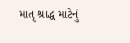માતૃ શ્રાદ્ધ માટેનું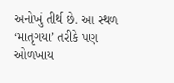અનોખું તીર્થ છે. આ સ્થળ ‘માતૃગયા’ તરીકે પણ ઓળખાય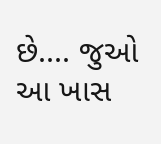છે.... જુઓ આ ખાસ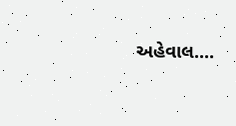અહેવાલ....